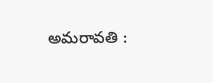అమరావతి :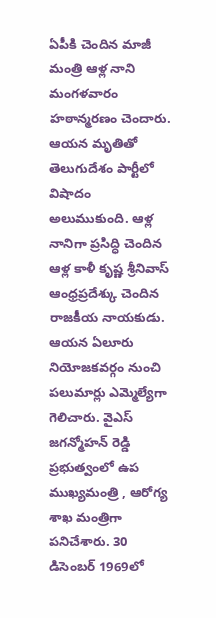ఏపీకి చెందిన మాజీ మంత్రి ఆళ్ల నాని మంగళవారం హఠాన్మరణం చెందారు. ఆయన మృతితో తెలుగుదేశం పార్టీలో విషాదం అలుముకుంది. ఆళ్ల నానిగా ప్రసిద్ధి చెందిన ఆళ్ల కాళీ కృష్ణ శ్రీనివాస్ ఆంధ్రప్రదేశ్కు చెందిన రాజకీయ నాయకుడు. ఆయన ఏలూరు నియోజకవర్గం నుంచి పలుమార్లు ఎమ్మెల్యేగా గెలిచారు. వైఎస్ జగన్మోహన్ రెడ్డి ప్రభుత్వంలో ఉప ముఖ్యమంత్రి , ఆరోగ్య శాఖ మంత్రిగా పనిచేశారు. 30 డిసెంబర్ 1969లో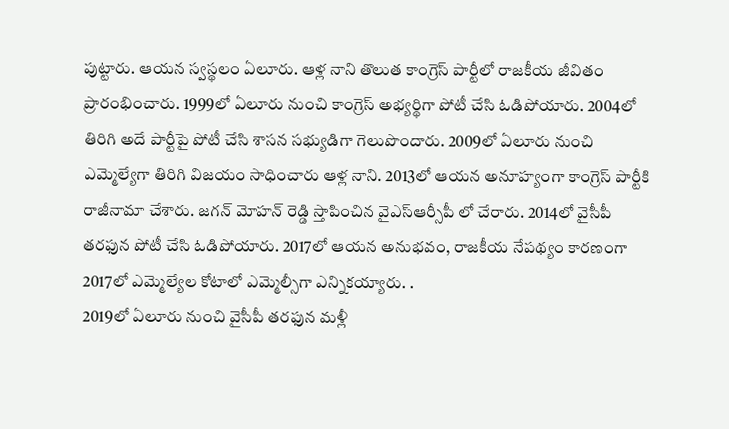పుట్టారు. ఆయన స్వస్థలం ఏలూరు. ఆళ్ల నాని తొలుత కాంగ్రెస్ పార్టీలో రాజకీయ జీవితం ప్రారంభించారు. 1999లో ఏలూరు నుంచి కాంగ్రెస్ అభ్యర్థిగా పోటీ చేసి ఓడిపోయారు. 2004లో తిరిగి అదే పార్టీపై పోటీ చేసి శాసన సభ్యుడిగా గెలుపొందారు. 2009లో ఏలూరు నుంచి ఎమ్మెల్యేగా తిరిగి విజయం సాధించారు ఆళ్ల నాని. 2013లో ఆయన అనూహ్యంగా కాంగ్రెస్ పార్టీకి రాజీనామా చేశారు. జగన్ మోహన్ రెడ్డి స్తాపించిన వైఎస్ఆర్సీపీ లో చేరారు. 2014లో వైసీపీ తరఫున పోటీ చేసి ఓడిపోయారు. 2017లో ఆయన అనుభవం, రాజకీయ నేపథ్యం కారణంగా 2017లో ఎమ్మెల్యేల కోటాలో ఎమ్మెల్సీగా ఎన్నికయ్యారు. .
2019లో ఏలూరు నుంచి వైసీపీ తరఫున మళ్లీ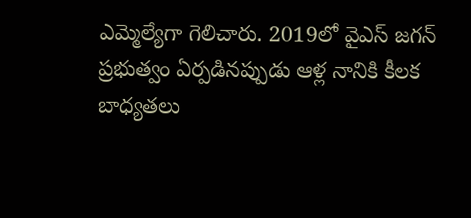ఎమ్మెల్యేగా గెలిచారు. 2019లో వైఎస్ జగన్ ప్రభుత్వం ఏర్పడినప్పుడు ఆళ్ల నానికి కీలక బాధ్యతలు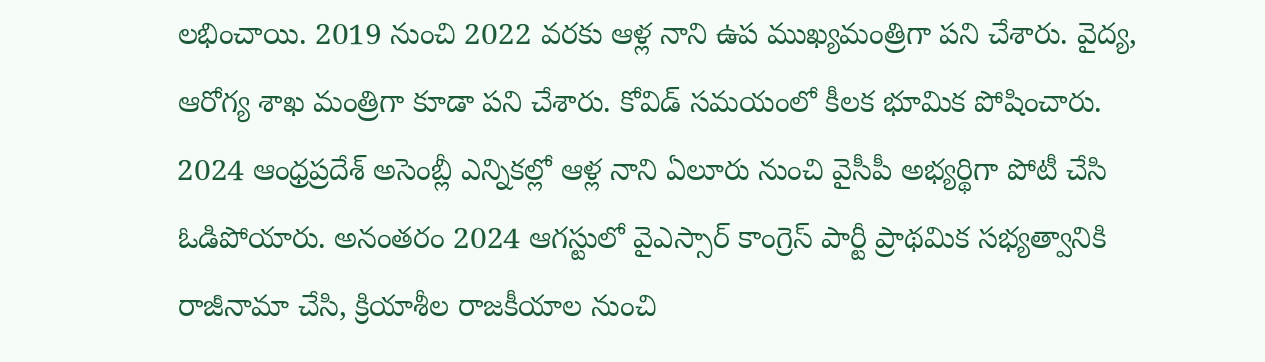లభించాయి. 2019 నుంచి 2022 వరకు ఆళ్ల నాని ఉప ముఖ్యమంత్రిగా పని చేశారు. వైద్య, ఆరోగ్య శాఖ మంత్రిగా కూడా పని చేశారు. కోవిడ్ సమయంలో కీలక భూమిక పోషించారు.
2024 ఆంధ్రప్రదేశ్ అసెంబ్లీ ఎన్నికల్లో ఆళ్ల నాని ఏలూరు నుంచి వైసీపీ అభ్యర్థిగా పోటీ చేసి ఓడిపోయారు. అనంతరం 2024 ఆగస్టులో వైఎస్సార్ కాంగ్రెస్ పార్టీ ప్రాథమిక సభ్యత్వానికి రాజీనామా చేసి, క్రియాశీల రాజకీయాల నుంచి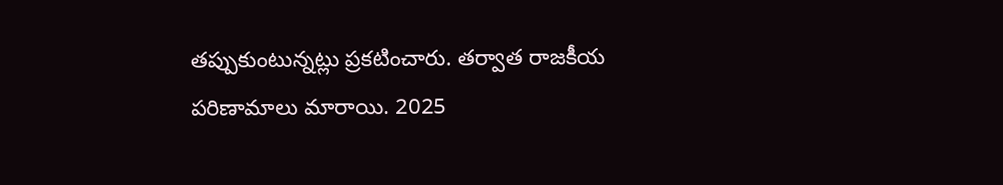తప్పుకుంటున్నట్లు ప్రకటించారు. తర్వాత రాజకీయ పరిణామాలు మారాయి. 2025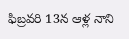ఫిబ్రవరి 13న ఆళ్ల నాని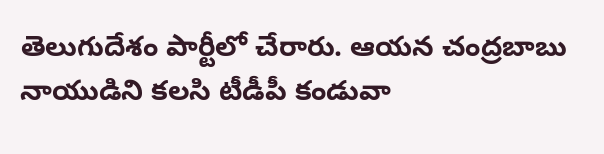తెలుగుదేశం పార్టీలో చేరారు. ఆయన చంద్రబాబు నాయుడిని కలసి టీడీపీ కండువా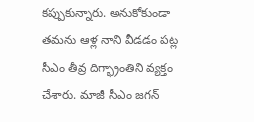కప్పుకున్నారు. అనుకోకుండా తమను ఆళ్ల నాని వీడడం పట్ల సీఎం తీవ్ర దిగ్భ్రాంతిని వ్యక్తం చేశారు. మాజీ సీఎం జగన్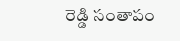రెడ్డి సంతాపం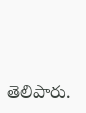తెలిపారు.